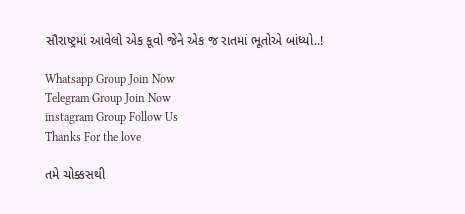સૌરાષ્ટ્રમાં આવેલો એક કૂવો જેને એક જ રાતમાં ભૂતોએ બાંધ્યો..!

Whatsapp Group Join Now
Telegram Group Join Now
instagram Group Follow Us
Thanks For the love

તમે ચોક્કસથી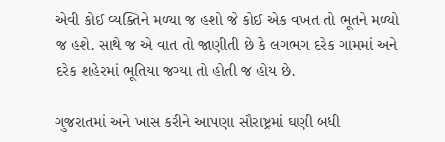એવી કોઈ વ્યક્તિને મળ્યા જ હશો જે કોઈ એક વખત તો ભૂતને મળ્યો જ હશે. સાથે જ એ વાત તો જાણીતી છે કે લગભગ દરેક ગામમાં અને દરેક શહેરમાં ભૂતિયા જગ્યા તો હોતી જ હોય છે.

ગુજરાતમાં અને ખાસ કરીને આપણા સૌરાષ્ટ્રમાં ઘણી બધી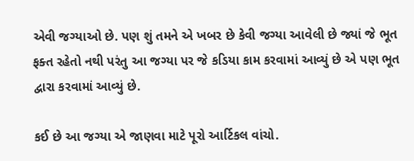એવી જગ્યાઓ છે. પણ શું તમને એ ખબર છે કેવી જગ્યા આવેલી છે જ્યાં જે ભૂત ફક્ત રહેતો નથી પરંતુ આ જગ્યા પર જે કડિયા કામ કરવામાં આવ્યું છે એ પણ ભૂત દ્વારા કરવામાં આવ્યું છે.

કઈ છે આ જગ્યા એ જાણવા માટે પૂરો આર્ટિકલ વાંચો.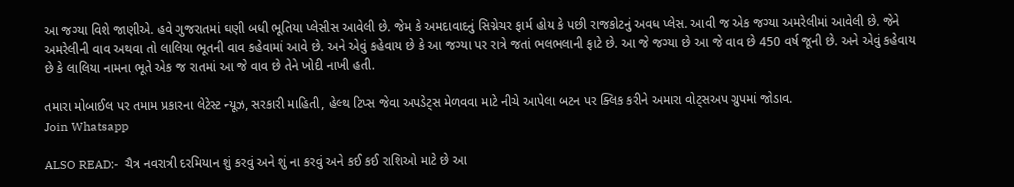આ જગ્યા વિશે જાણીએ. હવે ગુજરાતમાં ઘણી બધી ભૂતિયા પ્લેસીસ આવેલી છે. જેમ કે અમદાવાદનું સિગ્નેચર ફાર્મ હોય કે પછી રાજકોટનું અવધ પ્લેસ. આવી જ એક જગ્યા અમરેલીમાં આવેલી છે. જેને અમરેલીની વાવ અથવા તો લાલિયા ભૂતની વાવ કહેવામાં આવે છે. અને એવું કહેવાય છે કે આ જગ્યા પર રાત્રે જતાં ભલભલાની ફાટે છે. આ જે જગ્યા છે આ જે વાવ છે 450 વર્ષ જૂની છે. અને એવું કહેવાય છે કે લાલિયા નામના ભૂતે એક જ રાતમાં આ જે વાવ છે તેને ખોદી નાખી હતી.

તમારા મોબાઈલ પર તમામ પ્રકારના લેટેસ્ટ ન્યૂઝ, સરકારી માહિતી, હેલ્થ ટિપ્સ જેવા અપડેટ્સ મેળવવા માટે નીચે આપેલા બટન પર ક્લિક કરીને અમારા વોટ્સઅપ ગ્રુપમાં જોડાવ.                                       Join Whatsapp

ALSO READ:-  ચૈત્ર નવરાત્રી દરમિયાન શું કરવું અને શું ના કરવું અને કઈ કઈ રાશિઓ માટે છે આ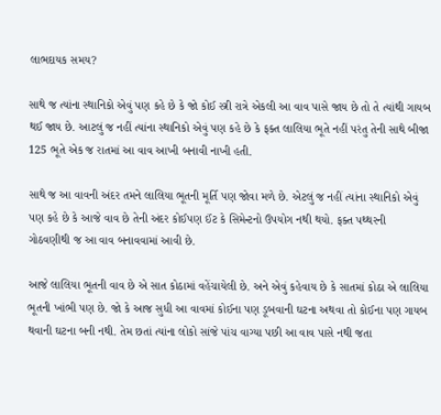લાભદાયક સમય?

સાથે જ ત્યાંના સ્થાનિકો એવું પણ કહે છે કે જો કોઈ સ્ત્રી રાત્રે એકલી આ વાવ પાસે જાય છે તો તે ત્યાંથી ગાયબ થઈ જાય છે. આટલું જ નહીં ત્યાંના સ્થાનિકો એવું પણ કહે છે કે ફક્ત લાલિયા ભૂતે નહીં પરંતુ તેની સાથે બીજા 125 ભૂતે એક જ રાતમાં આ વાવ આખી બનાવી નાખી હતી.

સાથે જ આ વાવની અંદર તમને લાલિયા ભૂતની મૂર્તિ પણ જોવા મળે છે. એટલું જ નહીં ત્યાંના સ્થાનિકો એવું પણ કહે છે કે આજે વાવ છે તેની અંદર કોઈપણ ઈંટ કે સિમેન્ટનો ઉપયોગ નથી થયો. ફક્ત પથ્થરની ગોઠવણીથી જ આ વાવ બનાવવામાં આવી છે.

આજે લાલિયા ભૂતની વાવ છે એ સાત કોઠામાં વહેંચાયેલી છે. અને એવું કહેવાય છે કે સાતમાં કોઠા એ લાલિયા ભૂતની ખાંભી પણ છે. જો કે આજ સુધી આ વાવમાં કોઈના પણ ડૂબવાની ઘટના અથવા તો કોઈના પણ ગાયબ થવાની ઘટના બની નથી. તેમ છતાં ત્યાંના લોકો સાંજે પાંચ વાગ્યા પછી આ વાવ પાસે નથી જતા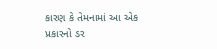કારણ કે તેમનામાં આ એક પ્રકારનો ડર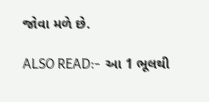જોવા મળે છે.

ALSO READ:-  આ 1 ભૂલથી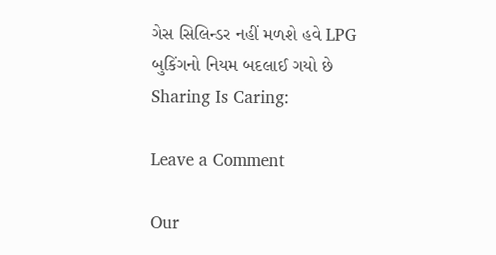ગેસ સિલિન્ડર નહીં મળશે હવે LPG બુકિંગનો નિયમ બદલાઈ ગયો છે
Sharing Is Caring:

Leave a Comment

Our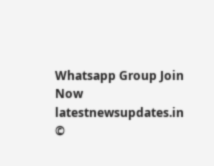Whatsapp Group Join Now
latestnewsupdates.in ©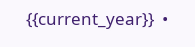{{current_year}}  •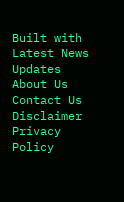Built with Latest News Updates
About Us Contact Us Disclaimer Privacy Policy